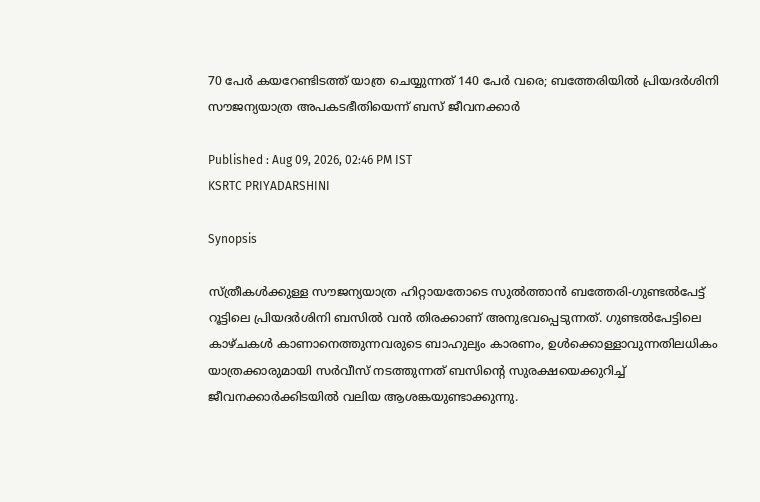70 പേര്‍ കയറേണ്ടിടത്ത് യാത്ര ചെയ്യുന്നത് 140 പേര്‍ വരെ; ബത്തേരിയില്‍ പ്രിയദര്‍ശിനി സൗജന്യയാത്ര അപകടഭീതിയെന്ന് ബസ് ജീവനക്കാര്‍

Published : Aug 09, 2026, 02:46 PM IST
KSRTC PRIYADARSHINI

Synopsis

സ്ത്രീകൾക്കുള്ള സൗജന്യയാത്ര ഹിറ്റായതോടെ സുല്‍ത്താൻ ബത്തേരി-ഗുണ്ടല്‍പേട്ട് റൂട്ടിലെ പ്രിയദര്‍ശിനി ബസിൽ വൻ തിരക്കാണ് അനുഭവപ്പെടുന്നത്. ഗുണ്ടല്‍പേട്ടിലെ കാഴ്ചകൾ കാണാനെത്തുന്നവരുടെ ബാഹുല്യം കാരണം, ഉൾക്കൊള്ളാവുന്നതിലധികം യാത്രക്കാരുമായി സർവീസ് നടത്തുന്നത് ബസിന്റെ സുരക്ഷയെക്കുറിച്ച് ജീവനക്കാർക്കിടയിൽ വലിയ ആശങ്കയുണ്ടാക്കുന്നു.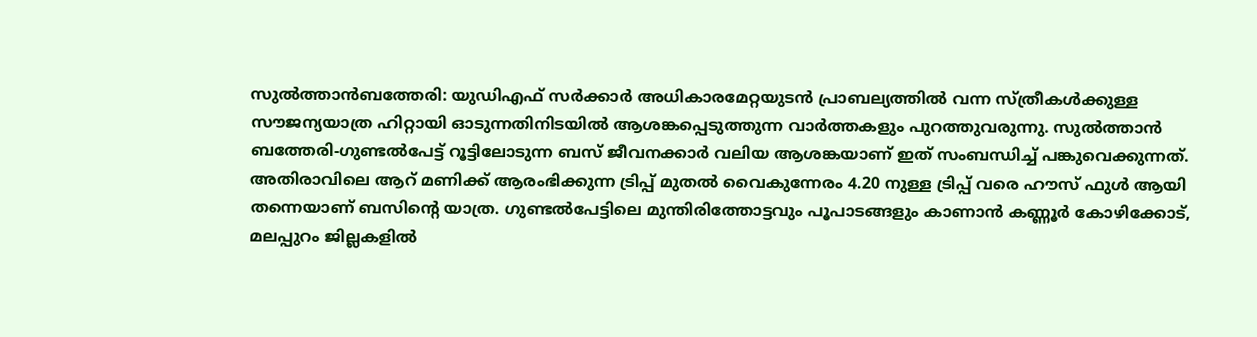സുല്‍ത്താന്‍ബത്തേരി: യുഡിഎഫ് സര്‍ക്കാര്‍ അധികാരമേറ്റയുടൻ പ്രാബല്യത്തില്‍ വന്ന സ്ത്രീകൾക്കുള്ള സൗജന്യയാത്ര ഹിറ്റായി ഓടുന്നതിനിടയില്‍ ആശങ്കപ്പെടുത്തുന്ന വാര്‍ത്തകളും പുറത്തുവരുന്നു. സുല്‍ത്താൻ ബത്തേരി-ഗുണ്ടല്‍പേട്ട് റൂട്ടിലോടുന്ന ബസ് ജീവനക്കാര്‍ വലിയ ആശങ്കയാണ് ഇത് സംബന്ധിച്ച് പങ്കുവെക്കുന്നത്. അതിരാവിലെ ആറ് മണിക്ക് ആരംഭിക്കുന്ന ട്രിപ്പ് മുതല്‍ വൈകുന്നേരം 4.20 നുള്ള ട്രിപ്പ് വരെ ഹൗസ് ഫുള്‍ ആയി തന്നെയാണ് ബസിന്റെ യാത്ര. ഗുണ്ടല്‍പേട്ടിലെ മുന്തിരിത്തോട്ടവും പൂപാടങ്ങളും കാണാന്‍ കണ്ണൂര്‍ കോഴിക്കോട്, മലപ്പുറം ജില്ലകളില്‍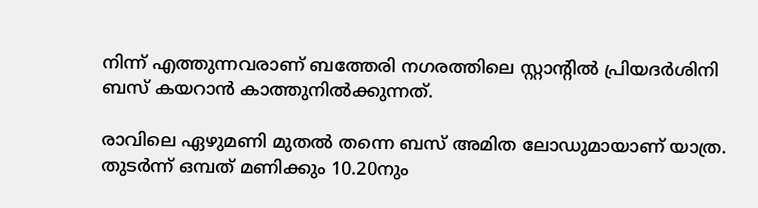നിന്ന് എത്തുന്നവരാണ് ബത്തേരി നഗരത്തിലെ സ്റ്റാന്റില്‍ പ്രിയദര്‍ശിനി ബസ് കയറാന്‍ കാത്തുനില്‍ക്കുന്നത്.

രാവിലെ ഏഴുമണി മുതല്‍ തന്നെ ബസ് അമിത ലോഡുമായാണ് യാത്ര. തുടര്‍ന്ന് ഒമ്പത് മണിക്കും 10.20നും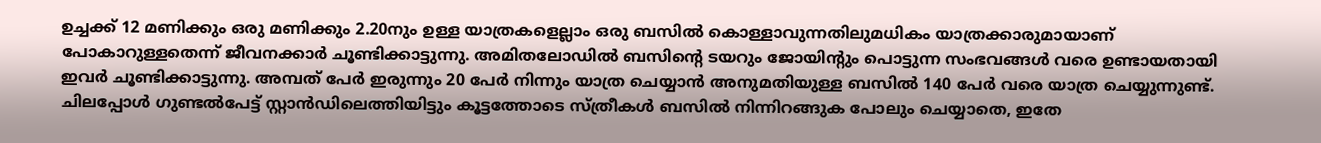ഉച്ചക്ക് 12 മണിക്കും ഒരു മണിക്കും 2.20നും ഉള്ള യാത്രകളെല്ലാം ഒരു ബസില്‍ കൊള്ളാവുന്നതിലുമധികം യാത്രക്കാരുമായാണ് പോകാറുള്ളതെന്ന് ജീവനക്കാര്‍ ചൂണ്ടിക്കാട്ടുന്നു. അമിതലോഡില്‍ ബസിന്റെ ടയറും ജോയിന്റും പൊട്ടുന്ന സംഭവങ്ങള്‍ വരെ ഉണ്ടായതായി ഇവര്‍ ചൂണ്ടിക്കാട്ടുന്നു. അമ്പത് പേര്‍ ഇരുന്നും 20 പേര്‍ നിന്നും യാത്ര ചെയ്യാന്‍ അനുമതിയുള്ള ബസില്‍ 140 പേര്‍ വരെ യാത്ര ചെയ്യുന്നുണ്ട്. ചിലപ്പോൾ ഗുണ്ടല്‍പേട്ട് സ്റ്റാൻഡിലെത്തിയിട്ടും കൂട്ടത്തോടെ സ്ത്രീകള്‍ ബസില്‍ നിന്നിറങ്ങുക പോലും ചെയ്യാതെ, ഇതേ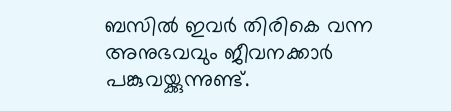ബസില്‍ ഇവര്‍ തിരികെ വന്ന അനുഭവവും ജീവനക്കാര്‍ പങ്കുവയ്ക്കുന്നുണ്ട്.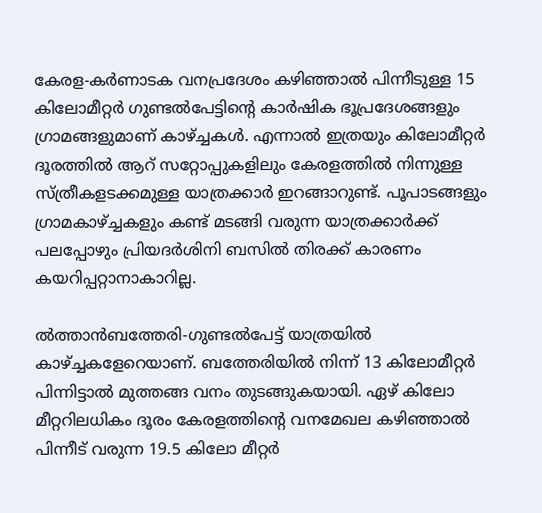കേരള-കര്‍ണാടക വനപ്രദേശം കഴിഞ്ഞാല്‍ പിന്നീടുള്ള 15 കിലോമീറ്റര്‍ ഗുണ്ടല്‍പേട്ടിന്റെ കാര്‍ഷിക ഭൂപ്രദേശങ്ങളും ഗ്രാമങ്ങളുമാണ് കാഴ്ച്ചകള്‍. എന്നാല്‍ ഇത്രയും കിലോമീറ്റര്‍ ദൂരത്തില്‍ ആറ് സറ്റോപ്പുകളിലും കേരളത്തില്‍ നിന്നുള്ള സ്ത്രീകളടക്കമുള്ള യാത്രക്കാര്‍ ഇറങ്ങാറുണ്ട്. പൂപാടങ്ങളും ഗ്രാമകാഴ്ച്ചകളും കണ്ട് മടങ്ങി വരുന്ന യാത്രക്കാര്‍ക്ക് പലപ്പോഴും പ്രിയദര്‍ശിനി ബസില്‍ തിരക്ക് കാരണം കയറിപ്പറ്റാനാകാറില്ല.

ല്‍ത്താന്‍ബത്തേരി-ഗുണ്ടല്‍പേട്ട് യാത്രയില്‍ കാഴ്ച്ചകളേറെയാണ്. ബത്തേരിയില്‍ നിന്ന് 13 കിലോമീറ്റര്‍ പിന്നിട്ടാല്‍ മുത്തങ്ങ വനം തുടങ്ങുകയായി. ഏഴ് കിലോ മീറ്ററിലധികം ദൂരം കേരളത്തിന്റെ വനമേഖല കഴിഞ്ഞാല്‍ പിന്നീട് വരുന്ന 19.5 കിലോ മീറ്റര്‍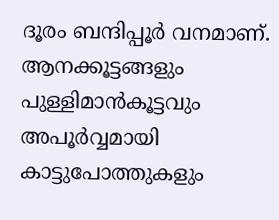ദൂരം ബന്ദിപ്പൂര്‍ വനമാണ്. ആനക്കൂട്ടങ്ങളും പുള്ളിമാന്‍കൂട്ടവും അപൂര്‍വ്വമായി കാട്ടുപോത്തുകളും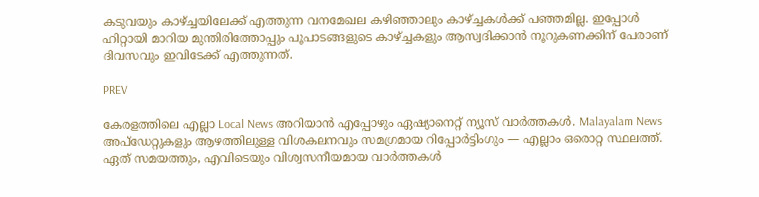കടുവയും കാഴ്ച്ചയിലേക്ക് എത്തുന്ന വനമേഖല കഴിഞ്ഞാലും കാഴ്ച്ചകള്‍ക്ക് പഞ്ഞമില്ല. ഇപ്പോള്‍ ഹിറ്റായി മാറിയ മുന്തിരിത്തോപ്പും പൂപാടങ്ങളുടെ കാഴ്ച്ചകളും ആസ്വദിക്കാന്‍ നൂറുകണക്കിന് പേരാണ് ദിവസവും ഇവിടേക്ക് എത്തുന്നത്.

PREV

കേരളത്തിലെ എല്ലാ Local News അറിയാൻ എപ്പോഴും ഏഷ്യാനെറ്റ് ന്യൂസ് വാർത്തകൾ. Malayalam News  അപ്‌ഡേറ്റുകളും ആഴത്തിലുള്ള വിശകലനവും സമഗ്രമായ റിപ്പോർട്ടിംഗും — എല്ലാം ഒരൊറ്റ സ്ഥലത്ത്. ഏത് സമയത്തും, എവിടെയും വിശ്വസനീയമായ വാർത്തകൾ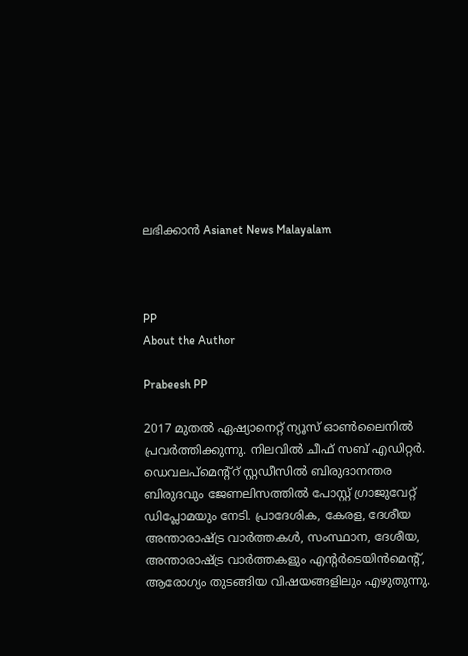ലഭിക്കാൻ Asianet News Malayalam



PP
About the Author

Prabeesh PP

2017 മുതല്‍ ഏഷ്യാനെറ്റ് ന്യൂസ് ഓണ്‍ലൈനില്‍ പ്രവര്‍ത്തിക്കുന്നു. നിലവില്‍ ചീഫ് സബ് എഡിറ്റര്‍. ഡെവലപ്മെന്റ്റ് സ്റ്റഡീസിൽ ബിരുദാനന്തര ബിരുദവും ജേണലിസത്തില്‍ പോസ്റ്റ് ഗ്രാജുവേറ്റ് ഡിപ്ലോമയും നേടി. പ്രാദേശിക, കേരള, ദേശീയ അന്താരാഷ്ട്ര വാർത്തകൾ, സംസ്ഥാന, ദേശീയ, അന്താരാഷ്ട്ര വാര്‍ത്തകളും എന്റര്‍ടെയിന്‍മെന്റ്, ആരോഗ്യം തുടങ്ങിയ വിഷയങ്ങളിലും എഴുതുന്നു.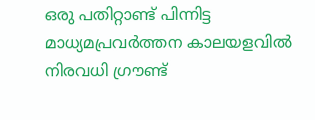ഒരു പതിറ്റാണ്ട് പിന്നിട്ട മാധ്യമപ്രവര്‍ത്തന കാലയളവില്‍ നിരവധി ഗ്രൗണ്ട്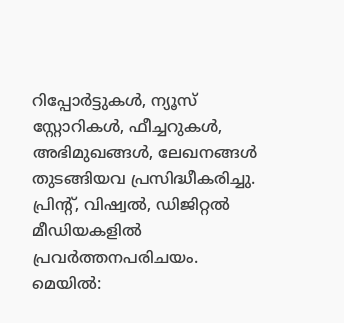റിപ്പോര്‍ട്ടുകള്‍, ന്യൂസ് സ്റ്റോറികള്‍, ഫീച്ചറുകള്‍, അഭിമുഖങ്ങള്‍, ലേഖനങ്ങള്‍ തുടങ്ങിയവ പ്രസിദ്ധീകരിച്ചു. പ്രിന്റ്, വിഷ്വല്‍, ഡിജിറ്റല്‍ മീഡിയകളില്‍ പ്രവര്‍ത്തനപരിചയം. മെയില്‍: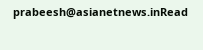prabeesh@asianetnews.inRead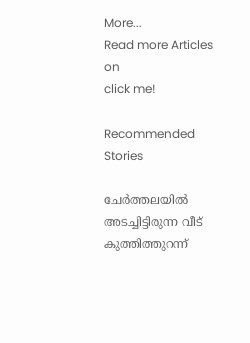More...
Read more Articles on
click me!

Recommended Stories

ചേർത്തലയിൽ അടച്ചിട്ടിരുന്ന വീട് കുത്തിത്തുറന്ന്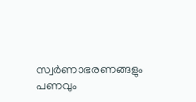സ്വർണാഭരണങ്ങളും പണവും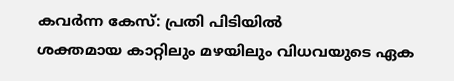കവർന്ന കേസ്: പ്രതി പിടിയിൽ
ശക്തമായ കാറ്റിലും മഴയിലും വിധവയുടെ ഏക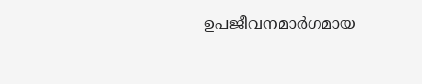ഉപജീവനമാർഗമായ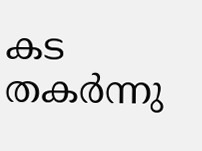കട തകർന്നു